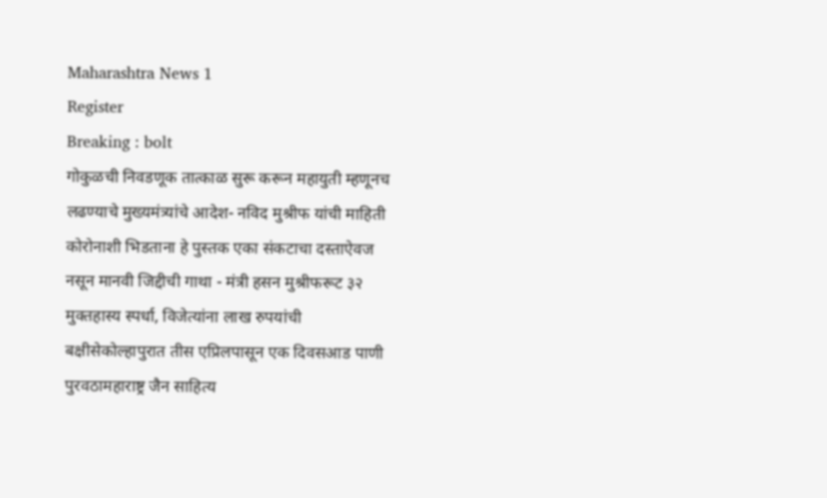Maharashtra News 1
Register
Breaking : bolt
गोकुळची निवडणूक तात्काळ सुरू करून महायुती म्हणूनच लढण्याचे मुख्यमंत्र्यांचे आदेश- नविद मुश्रीफ यांची माहिती कोरोनाशी भिडताना हे पुस्तक एका संकटाचा दस्ताऐवज नसून मानवी जिद्दीची गाथा - मंत्री हसन मुश्रीफरूट ३२ मुक्तहास्य स्पर्धा, विजेत्यांना लाख रुपयांची बक्षीसेकोल्हापुरात तीस एप्रिलपासून एक दिवसआड पाणी पुरवठामहाराष्ट्र जैन साहित्य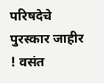परिषदेचे पुरस्कार जाहीर ! वसंत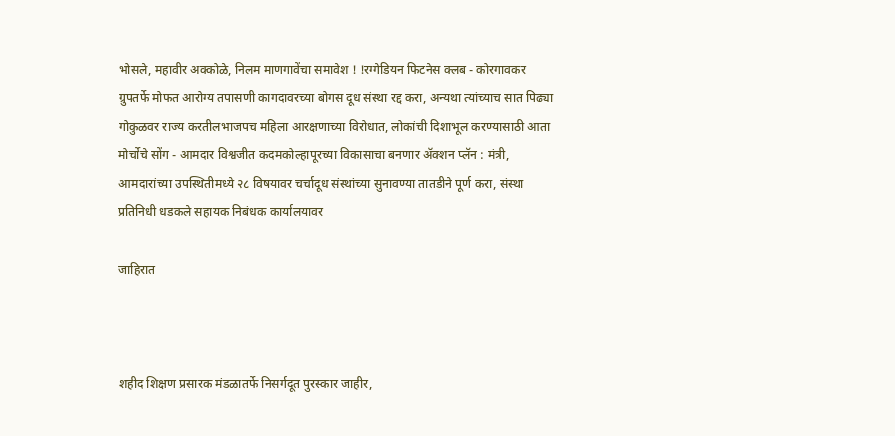भोसले, महावीर अक्कोळे, निलम माणगावेंचा समावेश ! !रग्गेडियन फिटनेस क्लब - कोरगावकर ग्रुपतर्फे मोफत आरोग्य तपासणी कागदावरच्या बोगस दूध संस्था रद्द करा, अन्यथा त्यांच्याच सात पिढ्या गोकुळवर राज्य करतीलभाजपच महिला आरक्षणाच्या विरोधात, लोकांची दिशाभूल करण्यासाठी आता मोर्चोचे सोंग - आमदार विश्वजीत कदमकोल्हापूरच्या विकासाचा बनणार ॲक्शन प्लॅन : मंत्री, आमदारांच्या उपस्थितीमध्ये २८ विषयावर चर्चादूध संस्थांच्या सुनावण्या तातडीने पूर्ण करा, संस्था प्रतिनिधी धडकले सहायक निबंधक कार्यालयावर

जाहिरात



शहीद शिक्षण प्रसारक मंडळातर्फे निसर्गदूत पुरस्कार जाहीर,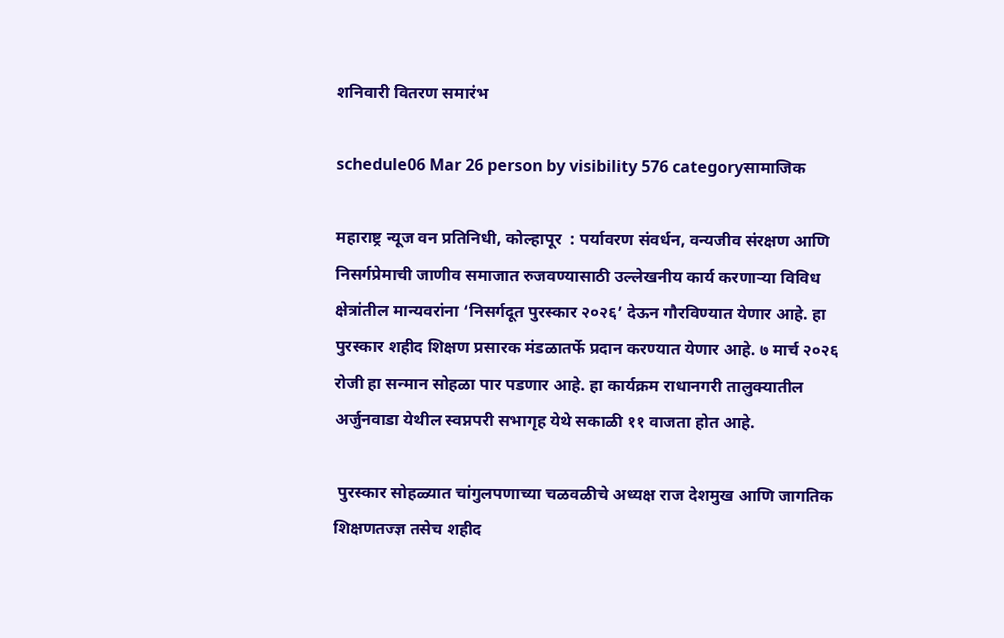शनिवारी वितरण समारंभ

schedule06 Mar 26 person by visibility 576 categoryसामाजिक

महाराष्ट्र न्यूज वन प्रतिनिधी, कोल्हापूर  : पर्यावरण संवर्धन, वन्यजीव संरक्षण आणि निसर्गप्रेमाची जाणीव समाजात रुजवण्यासाठी उल्लेखनीय कार्य करणाऱ्या विविध क्षेत्रांतील मान्यवरांना ‘निसर्गदूत पुरस्कार २०२६’ देऊन गौरविण्यात येणार आहे. हा पुरस्कार शहीद शिक्षण प्रसारक मंडळातर्फे प्रदान करण्यात येणार आहे. ७ मार्च २०२६ रोजी हा सन्मान सोहळा पार पडणार आहे. हा कार्यक्रम राधानगरी तालुक्यातील अर्जुनवाडा येथील स्वप्नपरी सभागृह येथे सकाळी ११ वाजता होत आहे.

 पुरस्कार सोहळ्यात चांगुलपणाच्या चळवळीचे अध्यक्ष राज देशमुख आणि जागतिक शिक्षणतज्ज्ञ तसेच शहीद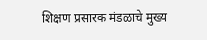शिक्षण प्रसारक मंडळाचे मुख्य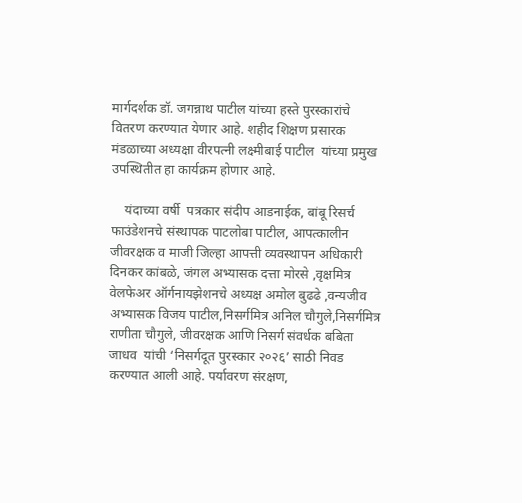मार्गदर्शक डॉ. जगन्नाथ पाटील यांच्या हस्ते पुरस्कारांचे वितरण करण्यात येणार आहे. शहीद शिक्षण प्रसारक मंडळाच्या अध्यक्षा वीरपत्नी लक्ष्मीबाई पाटील  यांच्या प्रमुख उपस्थितीत हा कार्यक्रम होणार आहे.

    यंदाच्या वर्षी  पत्रकार संदीप आडनाईक, बांबू रिसर्च फाउंडेशनचे संस्थापक पाटलोबा पाटील, आपत्कालीन जीवरक्षक व माजी जिल्हा आपत्ती व्यवस्थापन अधिकारी दिनकर कांबळे, जंगल अभ्यासक दत्ता मोरसे ,वृक्षमित्र वेलफेअर ऑर्गनायझेशनचे अध्यक्ष अमोल बुढढे ,वन्यजीव अभ्यासक विजय पाटील,निसर्गमित्र अनिल चौगुले,निसर्गमित्र राणीता चौगुले, जीवरक्षक आणि निसर्ग संवर्धक बबिता जाधव  यांची ‘निसर्गदूत पुरस्कार २०२६’ साठी निवड करण्यात आली आहे. पर्यावरण संरक्षण,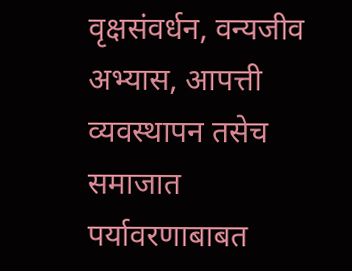वृक्षसंवर्धन, वन्यजीव अभ्यास, आपत्ती व्यवस्थापन तसेच समाजात पर्यावरणाबाबत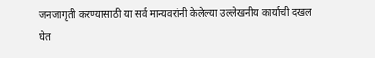जनजागृती करण्यासाठी या सर्व मान्यवरांनी केलेल्या उल्लेखनीय कार्याची दखल घेत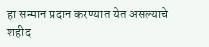हा सन्मान प्रदान करण्यात येत असल्याचे शहीद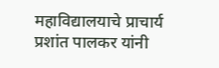महाविद्यालयाचे प्राचार्य प्रशांत पालकर यांनी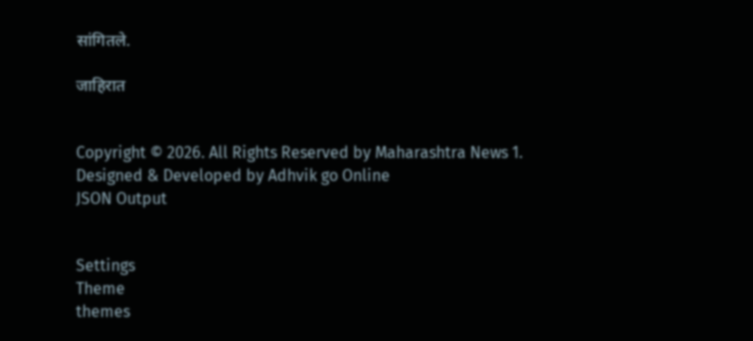सांगितले.

जाहिरात


Copyright © 2026. All Rights Reserved by Maharashtra News 1.
Designed & Developed by Adhvik go Online
JSON Output


Settings
Theme
themes